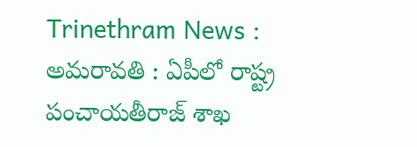Trinethram News : అమరావతి : ఏపీలో రాష్ట్ర పంచాయతీరాజ్ శాఖ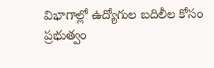విభాగాల్లో ఉద్యోగుల బదిలీల కోసం ప్రభుత్వం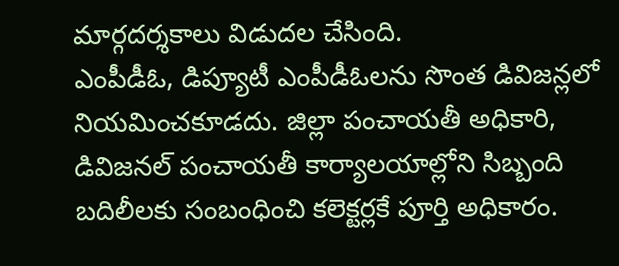మార్గదర్శకాలు విడుదల చేసింది.
ఎంపీడీఓ, డిప్యూటీ ఎంపీడీఓలను సొంత డివిజన్లలో నియమించకూడదు. జిల్లా పంచాయతీ అధికారి, డివిజనల్ పంచాయతీ కార్యాలయాల్లోని సిబ్బంది బదిలీలకు సంబంధించి కలెక్టర్లకే పూర్తి అధికారం.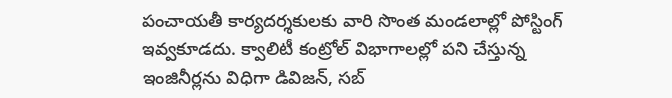పంచాయతీ కార్యదర్శకులకు వారి సొంత మండలాల్లో పోస్టింగ్ ఇవ్వకూడదు. క్వాలిటీ కంట్రోల్ విభాగాలల్లో పని చేస్తున్న ఇంజినీర్లను విధిగా డివిజన్, సబ్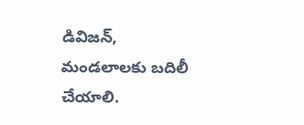డివిజన్, మండలాలకు బదిలీ చేయాలి.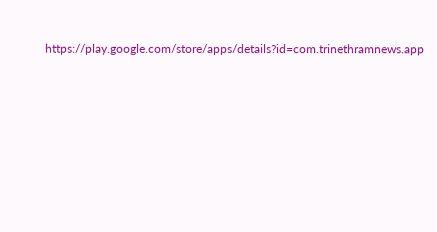https://play.google.com/store/apps/details?id=com.trinethramnews.app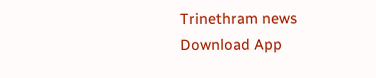Trinethram news
Download App